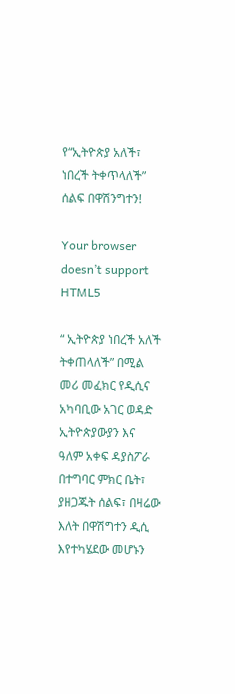የ“ኢትዮጵያ አለች፣ ነበረች ትቀጥላለች” ሰልፍ በዋሽንግተን!

Your browser doesn’t support HTML5

“ ኢትዮጵያ ነበረች አለች ትቀጠላለች” በሚል መሪ መፈክር የዲሲና አካባቢው አገር ወዳድ ኢትዮጵያውያን እና ዓለም አቀፍ ዳያስፖራ በተግባር ምክር ቤት፣ ያዘጋጁት ሰልፍ፣ በዛሬው እለት በዋሽግተን ዲሲ እየተካሄደው መሆኑን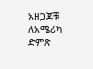አዘጋጆቹ ለአሜሪካ ድምጽ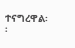ተናግረዋል፡፡